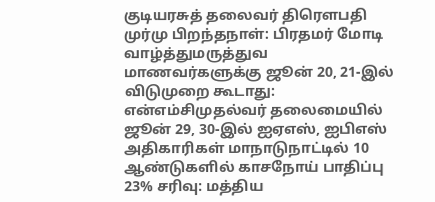குடியரசுத் தலைவர் திரௌபதி முர்மு பிறந்தநாள்: பிரதமர் மோடி வாழ்த்துமருத்துவ மாணவர்களுக்கு ஜூன் 20, 21-இல் விடுமுறை கூடாது: என்எம்சிமுதல்வர் தலைமையில் ஜூன் 29, 30-இல் ஐஏஎஸ், ஐபிஎஸ் அதிகாரிகள் மாநாடுநாட்டில் 10 ஆண்டுகளில் காசநோய் பாதிப்பு 23% சரிவு: மத்திய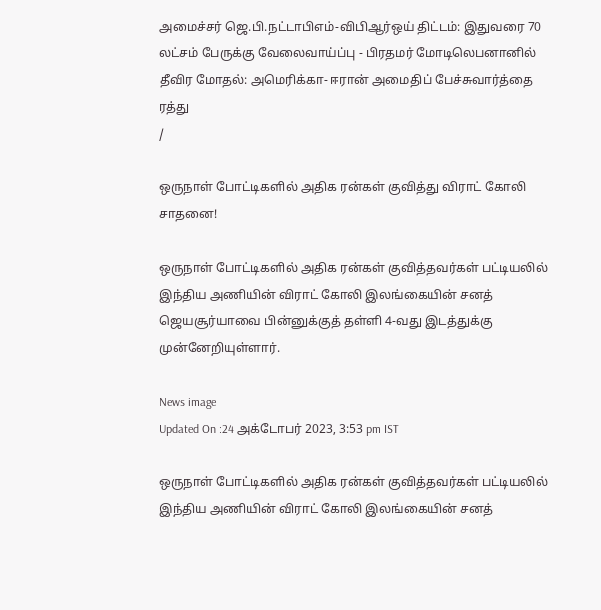அமைச்சர் ஜெ.பி.நட்டாபிஎம்-விபிஆர்ஒய் திட்டம்: இதுவரை 70 லட்சம் பேருக்கு வேலைவாய்ப்பு - பிரதமர் மோடிலெபனானில் தீவிர மோதல்: அமெரிக்கா- ஈரான் அமைதிப் பேச்சுவார்த்தை ரத்து
/

ஒருநாள் போட்டிகளில் அதிக ரன்கள் குவித்து விராட் கோலி சாதனை!

ஒருநாள் போட்டிகளில் அதிக ரன்கள் குவித்தவர்கள் பட்டியலில் இந்திய அணியின் விராட் கோலி இலங்கையின் சனத் ஜெயசூர்யாவை பின்னுக்குத் தள்ளி 4-வது இடத்துக்கு முன்னேறியுள்ளார்.

News image
Updated On :24 அக்டோபர் 2023, 3:53 pm IST

ஒருநாள் போட்டிகளில் அதிக ரன்கள் குவித்தவர்கள் பட்டியலில் இந்திய அணியின் விராட் கோலி இலங்கையின் சனத்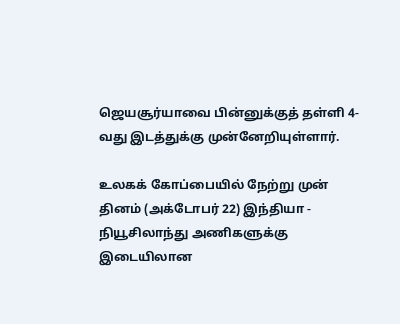ஜெயசூர்யாவை பின்னுக்குத் தள்ளி 4-வது இடத்துக்கு முன்னேறியுள்ளார்.

உலகக் கோப்பையில் நேற்று முன் தினம் (அக்டோபர் 22) இந்தியா - நியூசிலாந்து அணிகளுக்கு இடையிலான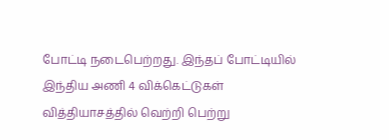போட்டி நடைபெற்றது. இந்தப் போட்டியில் இந்திய அணி 4 விக்கெட்டுகள் வித்தியாசத்தில் வெற்றி பெற்று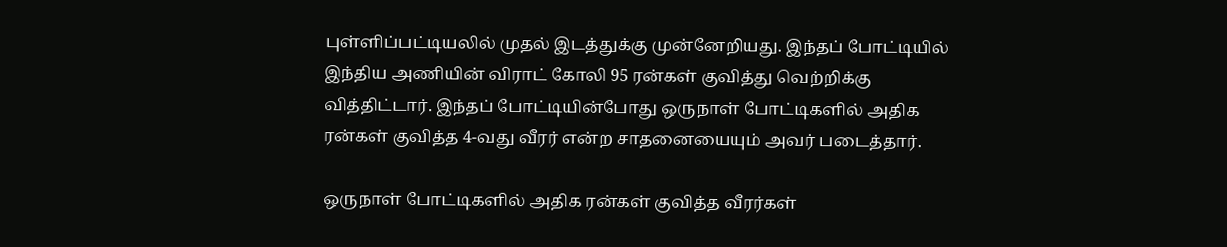புள்ளிப்பட்டியலில் முதல் இடத்துக்கு முன்னேறியது. இந்தப் போட்டியில் இந்திய அணியின் விராட் கோலி 95 ரன்கள் குவித்து வெற்றிக்கு வித்திட்டார். இந்தப் போட்டியின்போது ஒருநாள் போட்டிகளில் அதிக ரன்கள் குவித்த 4-வது வீரர் என்ற சாதனையையும் அவர் படைத்தார்.

ஒருநாள் போட்டிகளில் அதிக ரன்கள் குவித்த வீரர்கள்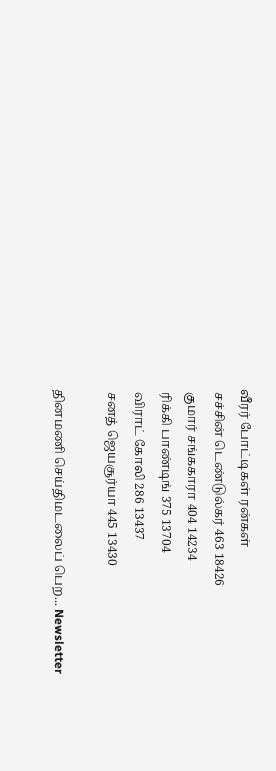வீரர் போட்டிகள் ரன்கள்
 சச்சின் டெண்டுல்கர் 463 18426
 குமார் சங்ககாரா 404 14234
 ரிக்கி பாண்டிங் 375 13704
 விராட் கோலி 286 13437
 சனத் ஜெயசூர்யா 445 13430

தினமணி செய்திமடலைப் பெற... Newsletter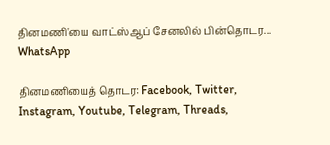தினமணி'யை வாட்ஸ்ஆப் சேனலில் பின்தொடர... WhatsApp

தினமணியைத் தொடர: Facebook, Twitter, Instagram, Youtube, Telegram, Threads,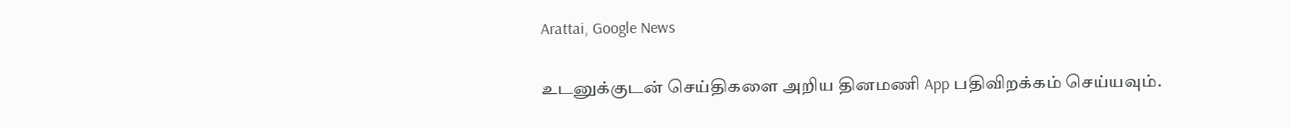Arattai, Google News

உடனுக்குடன் செய்திகளை அறிய தினமணி App பதிவிறக்கம் செய்யவும்.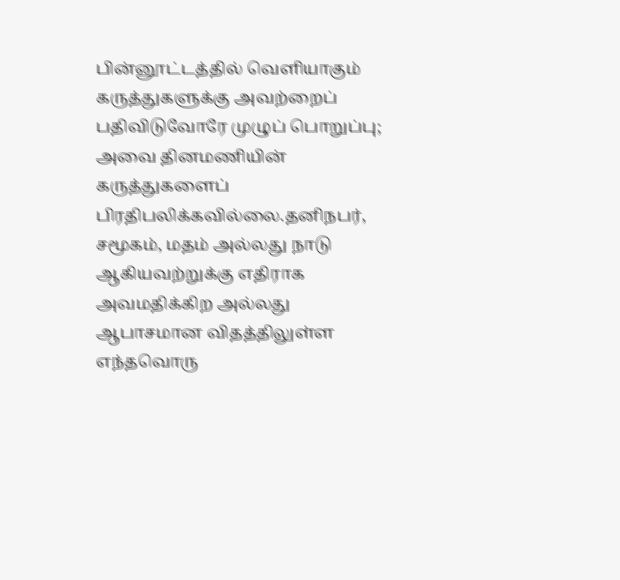பின்னூட்டத்தில் வெளியாகும் கருத்துகளுக்கு அவற்றைப் பதிவிடுவோரே முழுப் பொறுப்பு; அவை தினமணியின் கருத்துகளைப் பிரதிபலிக்கவில்லை.தனிநபர், சமூகம், மதம் அல்லது நாடு ஆகியவற்றுக்கு எதிராக அவமதிக்கிற அல்லது ஆபாசமான விதத்திலுள்ள எந்தவொரு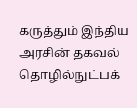கருத்தும் இந்திய அரசின் தகவல் தொழில்நுட்பக்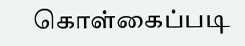கொள்கைப்படி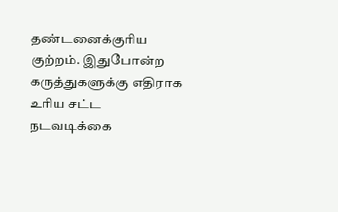தண்டனைக்குரிய குற்றம். இதுபோன்ற கருத்துகளுக்கு எதிராக உரிய சட்ட நடவடிக்கை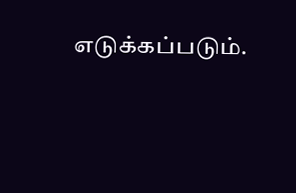எடுக்கப்படும்.